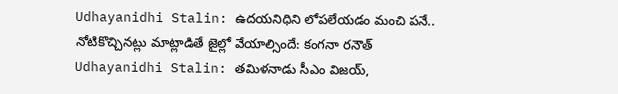Udhayanidhi Stalin: ఉదయనిధిని లోపలేయడం మంచి పనే.. నోటికొచ్చినట్లు మాట్లాడితే జైల్లో వేయాల్సిందే: కంగనా రనౌత్
Udhayanidhi Stalin: తమిళనాడు సీఎం విజయ్,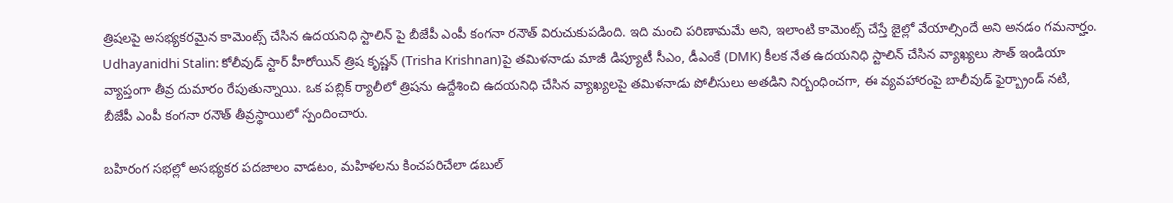త్రిషలపై అసభ్యకరమైన కామెంట్స్ చేసిన ఉదయనిధి స్టాలిన్ పై బీజేపీ ఎంపీ కంగనా రనౌత్ విరుచుకుపడింది. ఇది మంచి పరిణామమే అని, ఇలాంటి కామెంట్స్ చేస్తే జైల్లో వేయాల్సిందే అని అనడం గమనార్హం.
Udhayanidhi Stalin: కోలీవుడ్ స్టార్ హీరోయిన్ త్రిష కృష్ణన్ (Trisha Krishnan)పై తమిళనాడు మాజీ డిప్యూటీ సీఎం, డీఎంకే (DMK) కీలక నేత ఉదయనిధి స్టాలిన్ చేసిన వ్యాఖ్యలు సౌత్ ఇండియా వ్యాప్తంగా తీవ్ర దుమారం రేపుతున్నాయి. ఒక పబ్లిక్ ర్యాలీలో త్రిషను ఉద్దేశించి ఉదయనిధి చేసిన వ్యాఖ్యలపై తమిళనాడు పోలీసులు అతడిని నిర్బంధించగా, ఈ వ్యవహారంపై బాలీవుడ్ ఫైర్బ్రాండ్ నటి, బీజేపీ ఎంపీ కంగనా రనౌత్ తీవ్రస్థాయిలో స్పందించారు.

బహిరంగ సభల్లో అసభ్యకర పదజాలం వాడటం, మహిళలను కించపరిచేలా డబుల్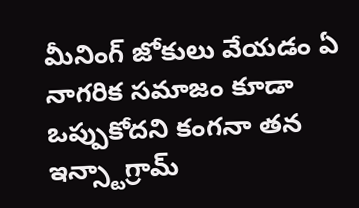మీనింగ్ జోకులు వేయడం ఏ నాగరిక సమాజం కూడా ఒప్పుకోదని కంగనా తన ఇన్స్టాగ్రామ్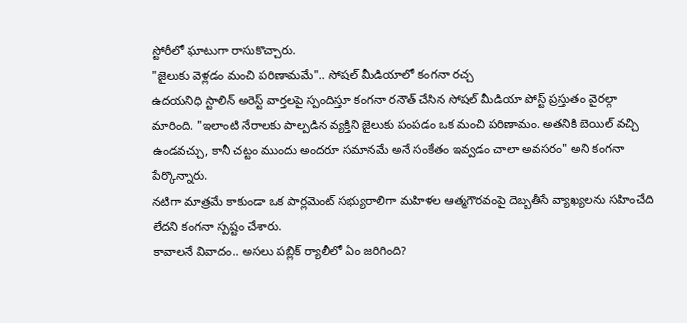స్టోరీలో ఘాటుగా రాసుకొచ్చారు.
"జైలుకు వెళ్లడం మంచి పరిణామమే".. సోషల్ మీడియాలో కంగనా రచ్చ
ఉదయనిధి స్టాలిన్ అరెస్ట్ వార్తలపై స్పందిస్తూ కంగనా రనౌత్ చేసిన సోషల్ మీడియా పోస్ట్ ప్రస్తుతం వైరల్గా మారింది. "ఇలాంటి నేరాలకు పాల్పడిన వ్యక్తిని జైలుకు పంపడం ఒక మంచి పరిణామం. అతనికి బెయిల్ వచ్చి ఉండవచ్చు, కానీ చట్టం ముందు అందరూ సమానమే అనే సంకేతం ఇవ్వడం చాలా అవసరం" అని కంగనా పేర్కొన్నారు.
నటిగా మాత్రమే కాకుండా ఒక పార్లమెంట్ సభ్యురాలిగా మహిళల ఆత్మగౌరవంపై దెబ్బతీసే వ్యాఖ్యలను సహించేది లేదని కంగనా స్పష్టం చేశారు.
కావాలనే వివాదం.. అసలు పబ్లిక్ ర్యాలీలో ఏం జరిగింది?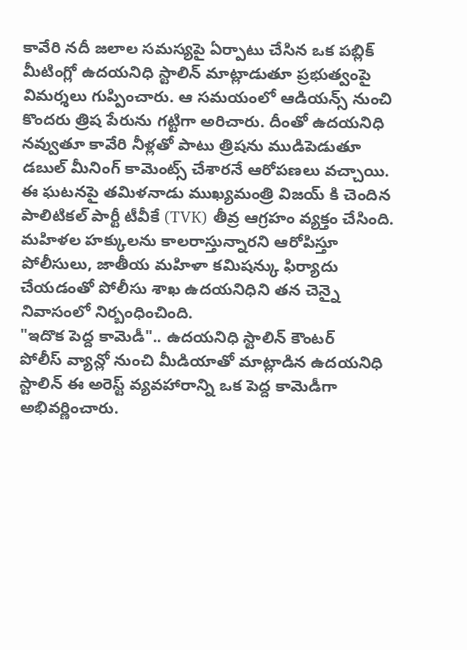కావేరి నదీ జలాల సమస్యపై ఏర్పాటు చేసిన ఒక పబ్లిక్ మీటింగ్లో ఉదయనిధి స్టాలిన్ మాట్లాడుతూ ప్రభుత్వంపై విమర్శలు గుప్పించారు. ఆ సమయంలో ఆడియన్స్ నుంచి కొందరు త్రిష పేరును గట్టిగా అరిచారు. దీంతో ఉదయనిధి నవ్వుతూ కావేరి నీళ్లతో పాటు త్రిషను ముడిపెడుతూ డబుల్ మీనింగ్ కామెంట్స్ చేశారనే ఆరోపణలు వచ్చాయి.
ఈ ఘటనపై తమిళనాడు ముఖ్యమంత్రి విజయ్ కి చెందిన పాలిటికల్ పార్టీ టీవీకే (TVK) తీవ్ర ఆగ్రహం వ్యక్తం చేసింది. మహిళల హక్కులను కాలరాస్తున్నారని ఆరోపిస్తూ పోలీసులు, జాతీయ మహిళా కమిషన్కు ఫిర్యాదు చేయడంతో పోలీసు శాఖ ఉదయనిధిని తన చెన్నై నివాసంలో నిర్బంధించింది.
"ఇదొక పెద్ద కామెడీ".. ఉదయనిధి స్టాలిన్ కౌంటర్
పోలీస్ వ్యాన్లో నుంచి మీడియాతో మాట్లాడిన ఉదయనిధి స్టాలిన్ ఈ అరెస్ట్ వ్యవహారాన్ని ఒక పెద్ద కామెడీగా అభివర్ణించారు.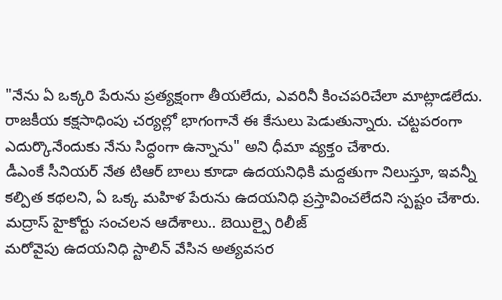"నేను ఏ ఒక్కరి పేరును ప్రత్యక్షంగా తీయలేదు, ఎవరినీ కించపరిచేలా మాట్లాడలేదు. రాజకీయ కక్షసాధింపు చర్యల్లో భాగంగానే ఈ కేసులు పెడుతున్నారు. చట్టపరంగా ఎదుర్కొనేందుకు నేను సిద్ధంగా ఉన్నాను" అని ధీమా వ్యక్తం చేశారు.
డీఎంకే సీనియర్ నేత టిఆర్ బాలు కూడా ఉదయనిధికి మద్దతుగా నిలుస్తూ, ఇవన్నీ కల్పిత కథలని, ఏ ఒక్క మహిళ పేరును ఉదయనిధి ప్రస్తావించలేదని స్పష్టం చేశారు.
మద్రాస్ హైకోర్టు సంచలన ఆదేశాలు.. బెయిల్పై రిలీజ్
మరోవైపు ఉదయనిధి స్టాలిన్ వేసిన అత్యవసర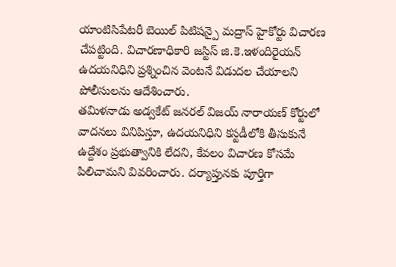యాంటిసిపేటరీ బెయిల్ పిటిషన్పై మద్రాస్ హైకోర్టు విచారణ చేపట్టింది. విచారణాధికారి జస్టిస్ జి.కె.ఇళందిరైయన్ ఉదయనిధిని ప్రశ్నించిన వెంటనే విడుదల చేయాలని పోలీసులను ఆదేశించారు.
తమిళనాడు అడ్వకేట్ జనరల్ విజయ్ నారాయణ్ కోర్టులో వాదనలు వినిపిస్తూ, ఉదయనిధిని కస్టడీలోకి తీసుకునే ఉద్దేశం ప్రభుత్వానికి లేదని, కేవలం విచారణ కోసమే పిలిచామని వివరించారు. దర్యాప్తునకు పూర్తిగా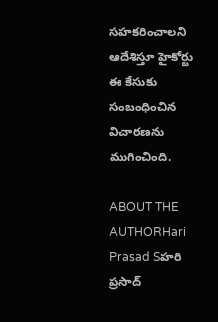సహకరించాలని ఆదేశిస్తూ హైకోర్టు ఈ కేసుకు సంబంధించిన విచారణను ముగించింది.

ABOUT THE AUTHORHari Prasad Sహరి ప్రసాద్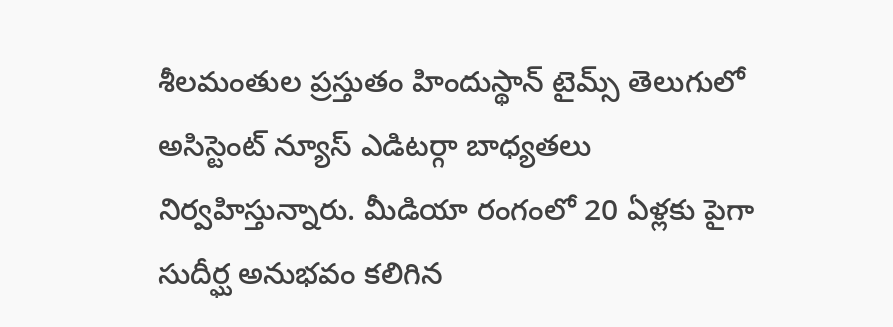శీలమంతుల ప్రస్తుతం హిందుస్థాన్ టైమ్స్ తెలుగులో అసిస్టెంట్ న్యూస్ ఎడిటర్గా బాధ్యతలు నిర్వహిస్తున్నారు. మీడియా రంగంలో 20 ఏళ్లకు పైగా సుదీర్ఘ అనుభవం కలిగిన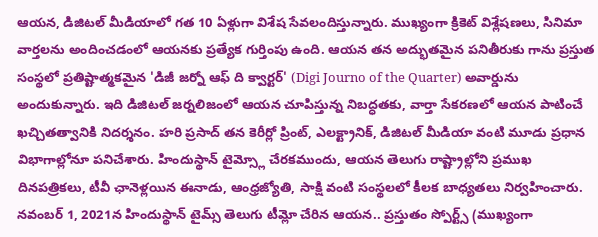ఆయన, డిజిటల్ మీడియాలో గత 10 ఏళ్లుగా విశేష సేవలందిస్తున్నారు. ముఖ్యంగా క్రికెట్ విశ్లేషణలు, సినిమా వార్తలను అందించడంలో ఆయనకు ప్రత్యేక గుర్తింపు ఉంది. ఆయన తన అద్భుతమైన పనితీరుకు గాను ప్రస్తుత సంస్థలో ప్రతిష్టాత్మకమైన 'డిజీ జర్నో ఆఫ్ ది క్వార్టర్' (Digi Journo of the Quarter) అవార్డును అందుకున్నారు. ఇది డిజిటల్ జర్నలిజంలో ఆయన చూపిస్తున్న నిబద్ధతకు, వార్తా సేకరణలో ఆయన పాటించే ఖచ్చితత్వానికి నిదర్శనం. హరి ప్రసాద్ తన కెరీర్లో ప్రింట్, ఎలక్ట్రానిక్, డిజిటల్ మీడియా వంటి మూడు ప్రధాన విభాగాల్లోనూ పనిచేశారు. హిందుస్థాన్ టైమ్స్లో చేరకముందు, ఆయన తెలుగు రాష్ట్రాల్లోని ప్రముఖ దినపత్రికలు, టీవీ ఛానెళ్లయిన ఈనాడు, ఆంధ్రజ్యోతి, సాక్షి వంటి సంస్థలలో కీలక బాధ్యతలు నిర్వహించారు. నవంబర్ 1, 2021న హిందుస్థాన్ టైమ్స్ తెలుగు టీమ్లో చేరిన ఆయన.. ప్రస్తుతం స్పోర్ట్స్ (ముఖ్యంగా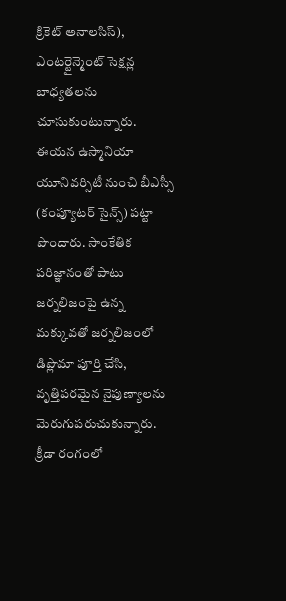క్రికెట్ అనాలసిస్), ఎంటర్టైన్మెంట్ సెక్షన్ల బాధ్యతలను చూసుకుంటున్నారు. ఈయన ఉస్మానియా యూనివర్సిటీ నుంచి బీఎస్సీ (కంప్యూటర్ సైన్స్) పట్టా పొందారు. సాంకేతిక పరిజ్ఞానంతో పాటు జర్నలిజంపై ఉన్న మక్కువతో జర్నలిజంలో డిప్లొమా పూర్తి చేసి, వృత్తిపరమైన నైపుణ్యాలను మెరుగుపరుచుకున్నారు. క్రీడా రంగంలో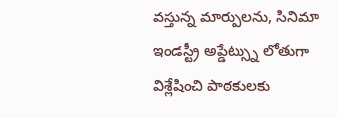వస్తున్న మార్పులను, సినిమా ఇండస్ట్రీ అప్డేట్స్ను లోతుగా విశ్లేషించి పాఠకులకు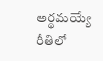అర్థమయ్యే రీతిలో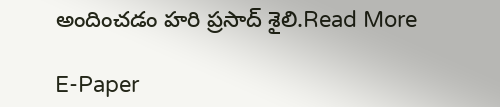అందించడం హరి ప్రసాద్ శైలి.Read More

E-Paper